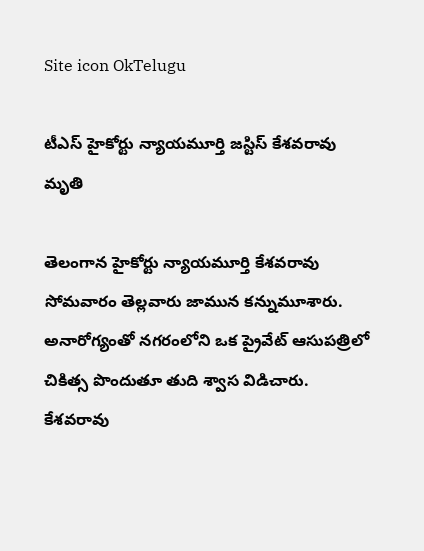Site icon OkTelugu

టీఎస్ హైకోర్టు న్యాయమూర్తి జస్టిస్ కేశవరావు మృతి

తెలంగాన హైకోర్టు న్యాయమూర్తి కేశవరావు సోమవారం తెల్లవారు జామున కన్నుమూశారు. అనారోగ్యంతో నగరంలోని ఒక ప్రైవేట్ ఆసుపత్రిలో చికిత్స పొందుతూ తుది శ్వాస విడిచారు. కేశవరావు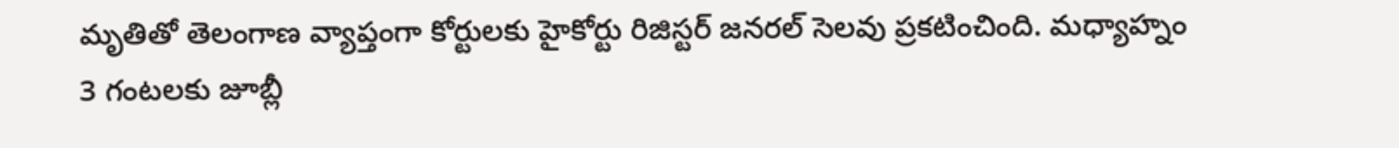మృతితో తెలంగాణ వ్యాప్తంగా కోర్టులకు హైకోర్టు రిజిస్టర్ జనరల్ సెలవు ప్రకటించింది. మధ్యాహ్నం 3 గంటలకు జూబ్లీ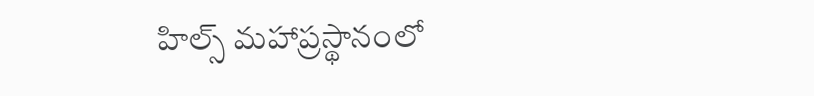హిల్స్ మహాప్రస్థానంలో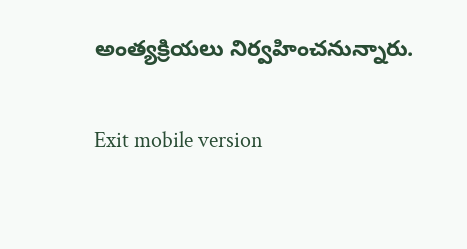అంత్యక్రియలు నిర్వహించనున్నారు.

Exit mobile version